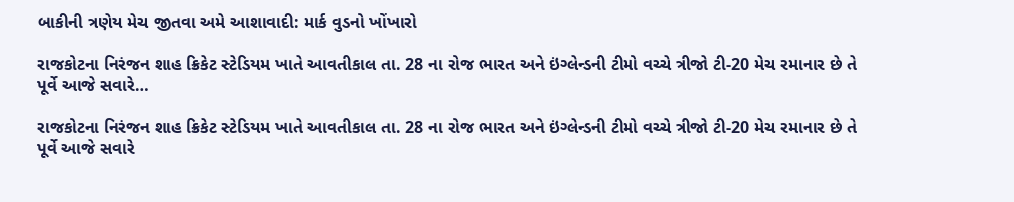બાકીની ત્રણેય મેચ જીતવા અમે આશાવાદી: માર્ક વુડનો ખોંખારો

રાજકોટના નિરંજન શાહ ક્રિકેટ સ્ટેડિયમ ખાતે આવતીકાલ તા. 28 ના રોજ ભારત અને ઇંગ્લેન્ડની ટીમો વચ્ચે ત્રીજો ટી-20 મેચ રમાનાર છે તે પૂર્વે આજે સવારે…

રાજકોટના નિરંજન શાહ ક્રિકેટ સ્ટેડિયમ ખાતે આવતીકાલ તા. 28 ના રોજ ભારત અને ઇંગ્લેન્ડની ટીમો વચ્ચે ત્રીજો ટી-20 મેચ રમાનાર છે તે પૂર્વે આજે સવારે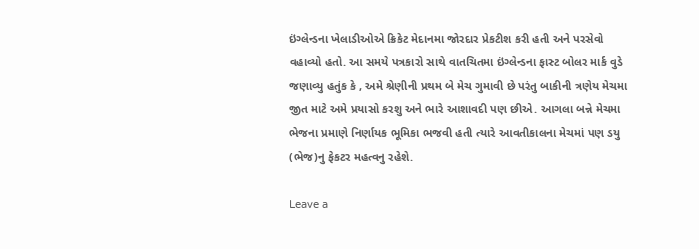ઇંગ્લેન્ડના ખેલાડીઓએ ક્રિકેટ મેદાનમા જોરદાર પ્રેકટીશ કરી હતી અને પરસેવો વહાવ્યો હતો. આ સમયે પત્રકારો સાથે વાતચિતમા ઇંગ્લેન્ડના ફાસ્ટ બોલર માર્ક વુડે જણાવ્યુ હતુંક કે , અમે શ્રેણીની પ્રથમ બે મેચ ગુમાવી છે પરંતુ બાકીની ત્રણેય મેચમા જીત માટે અમે પ્રયાસો કરશુ અને ભારે આશાવદી પણ છીએ. આગલા બન્ને મેચમા ભેજના પ્રમાણે નિર્ણાયક ભૂમિકા ભજવી હતી ત્યારે આવતીકાલના મેચમાં પણ ડયુ (ભેજ)નુ ફેકટર મહત્વનુ રહેશે.

Leave a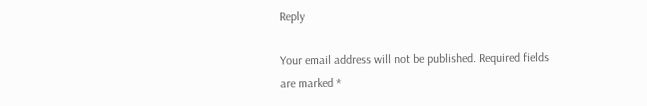Reply

Your email address will not be published. Required fields are marked *